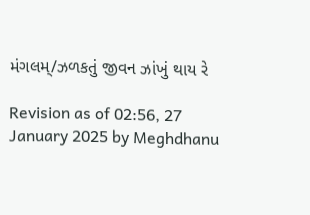મંગલમ્/ઝળકતું જીવન ઝાંખું થાય રે

Revision as of 02:56, 27 January 2025 by Meghdhanu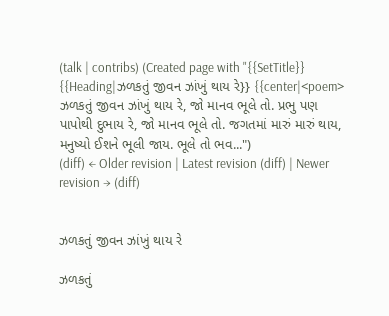(talk | contribs) (Created page with "{{SetTitle}} {{Heading|ઝળકતું જીવન ઝાંખું થાય રે}} {{center|<poem> ઝળકતું જીવન ઝાંખું થાય રે, જો માનવ ભૂલે તો. પ્રભુ પણ પાપોથી દુભાય રે, જો માનવ ભૂલે તો. જગતમાં મારું મારું થાય, મનુષ્યો ઈશને ભૂલી જાય. ભૂલે તો ભવ...")
(diff) ← Older revision | Latest revision (diff) | Newer revision → (diff)


ઝળકતું જીવન ઝાંખું થાય રે

ઝળકતું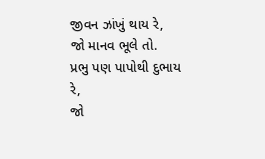જીવન ઝાંખું થાય રે,
જો માનવ ભૂલે તો.
પ્રભુ પણ પાપોથી દુભાય રે,
જો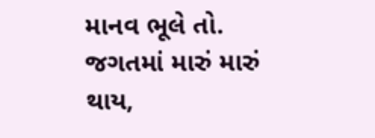માનવ ભૂલે તો.
જગતમાં મારું મારું થાય,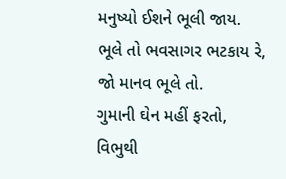મનુષ્યો ઈશને ભૂલી જાય.
ભૂલે તો ભવસાગર ભટકાય રે,
જો માનવ ભૂલે તો.
ગુમાની ઘેન મહીં ફરતો,
વિભુથી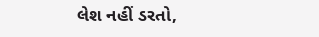લેશ નહીં ડરતો,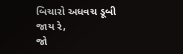બિચારો અધવચ ડૂબી જાય રે,
જો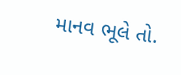માનવ ભૂલે તો.